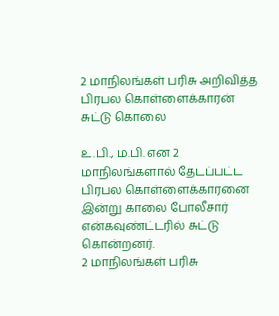2 மாநிலங்கள் பரிசு அறிவித்த பிரபல கொள்ளைக்காரன் சுட்டு கொலை

உ.பி., ம.பி. என 2 மாநிலங்களால் தேடப்பட்ட பிரபல கொள்ளைக்காரனை இன்று காலை போலீசார் என்கவுண்ட்டரில் சுட்டு கொன்றனர்.
2 மாநிலங்கள் பரிசு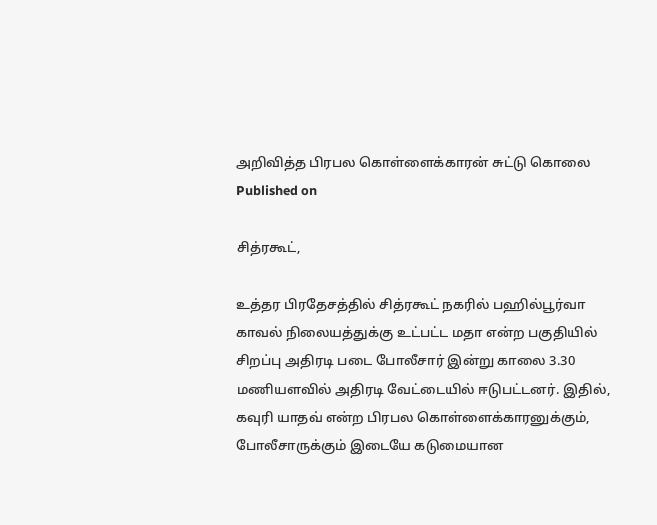அறிவித்த பிரபல கொள்ளைக்காரன் சுட்டு கொலை
Published on

சித்ரகூட்,

உத்தர பிரதேசத்தில் சித்ரகூட் நகரில் பஹில்பூர்வா காவல் நிலையத்துக்கு உட்பட்ட மதா என்ற பகுதியில் சிறப்பு அதிரடி படை போலீசார் இன்று காலை 3.30 மணியளவில் அதிரடி வேட்டையில் ஈடுபட்டனர். இதில், கவுரி யாதவ் என்ற பிரபல கொள்ளைக்காரனுக்கும், போலீசாருக்கும் இடையே கடுமையான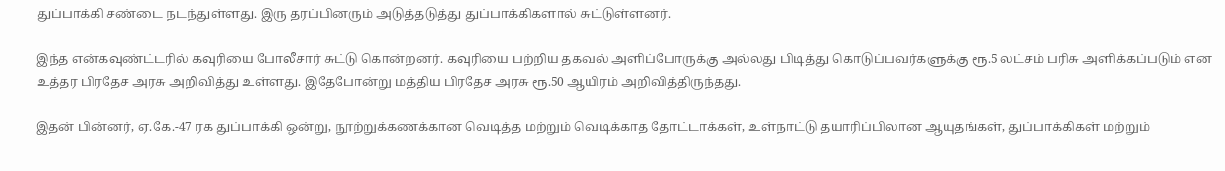துப்பாக்கி சண்டை நடந்துள்ளது. இரு தரப்பினரும் அடுத்தடுத்து துப்பாக்கிகளால் சுட்டுள்ளனர்.

இந்த என்கவுண்ட்டரில் கவுரியை போலீசார் சுட்டு கொன்றனர். கவுரியை பற்றிய தகவல் அளிப்போருக்கு அல்லது பிடித்து கொடுப்பவர்களுக்கு ரூ.5 லட்சம் பரிசு அளிக்கப்படும் என உத்தர பிரதேச அரசு அறிவித்து உள்ளது. இதேபோன்று மத்திய பிரதேச அரசு ரூ.50 ஆயிரம் அறிவித்திருந்தது.

இதன் பின்னர், ஏ.கே.-47 ரக துப்பாக்கி ஒன்று, நூற்றுக்கணக்கான வெடித்த மற்றும் வெடிக்காத தோட்டாக்கள், உள்நாட்டு தயாரிப்பிலான ஆயுதங்கள், துப்பாக்கிகள் மற்றும்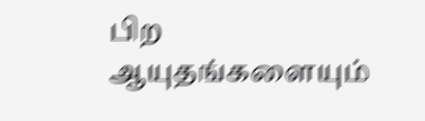பிற ஆயுதங்களையும்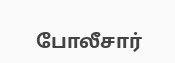போலீசார்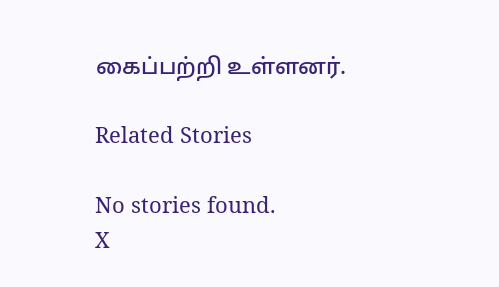கைப்பற்றி உள்ளனர்.

Related Stories

No stories found.
X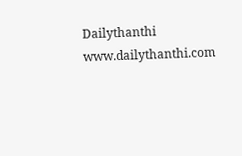Dailythanthi
www.dailythanthi.com